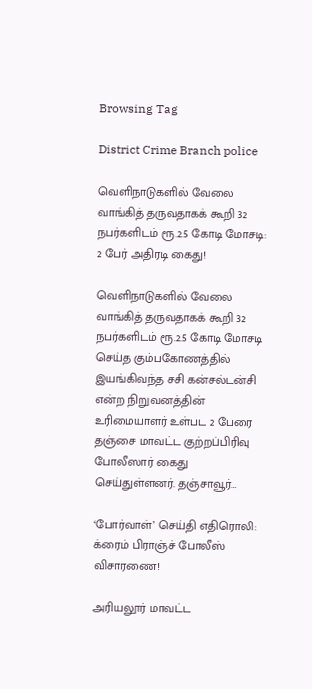Browsing Tag

District Crime Branch police

வெளிநாடுகளில் வேலை வாங்கித் தருவதாகக் கூறி 32 நபர்களிடம் ரூ.2.5 கோடி மோசடி: 2 பேர் அதிரடி கைது!

வெளிநாடுகளில் வேலை வாங்கித் தருவதாகக் கூறி 32 நபர்களிடம் ரூ.2.5 கோடி மோசடி செய்த கும்பகோணத்தில் இயங்கிவந்த சசி கன்சல்டன்சி என்ற நிறுவனத்தின் உரிமையாளர் உள்பட 2 பேரை தஞ்சை மாவட்ட குற்றப்பிரிவு போலீஸார் கைது செய்துள்ளனர். தஞ்சாவூர்…

‘போர்வாள்’ செய்தி எதிரொலி: க்ரைம் பிராஞ்ச் போலீஸ் விசாரணை!

அரியலூர் மாவட்ட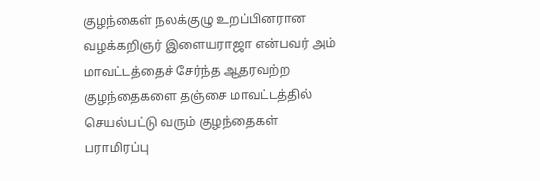குழந்கைள் நலக்குழு உறப்பினரான வழக்கறிஞர் இளையராஜா என்பவர் அம் மாவட்டத்தைச் சேர்ந்த ஆதரவற்ற குழந்தைகளை தஞ்சை மாவட்டத்தில் செயல்பட்டு வரும் குழந்தைகள் பராமிரப்பு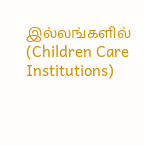இல்லங்களில் (Children Care Institutions)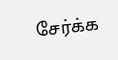சேர்க்க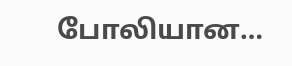போலியான…